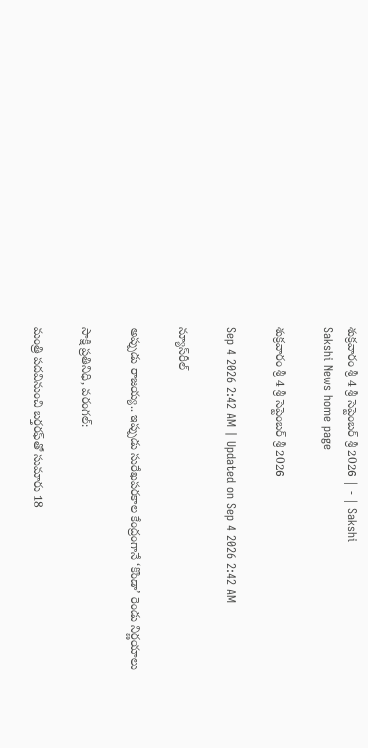శుక్రవారం శ్రీ 4 శ్రీ సెప్టెంబర్‌ శ్రీ 2026 | - | Sakshi
Sakshi News home page

శుక్రవారం శ్రీ 4 శ్రీ సెప్టెంబర్‌ శ్రీ 2026

Sep 4 2026 2:42 AM | Updated on Sep 4 2026 2:42 AM

న్యూస్‌రీల్‌

అప్పుడు రాజయ్య.. ఇప్పుడు సురేఖపరకాల కేంద్రంగానే ‘కొండా’ రెండు నిర్ణయాలు

సాక్షి ప్రతినిధి, వరంగల్‌:

మంత్రి పదవినుంచి బర్తరఫ్‌తో సుమారు 18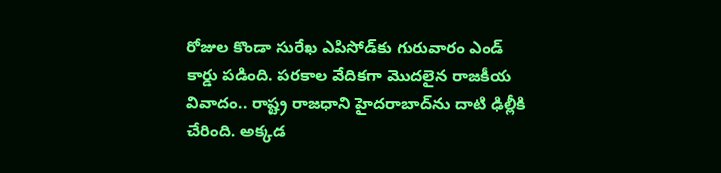రోజుల కొండా సురేఖ ఎపిసోడ్‌కు గురువారం ఎండ్‌ కార్డు పడింది. పరకాల వేదికగా మొదలైన రాజకీయ వివాదం.. రాష్ట్ర రాజధాని హైదరాబాద్‌ను దాటి ఢిల్లీకి చేరింది. అక్కడ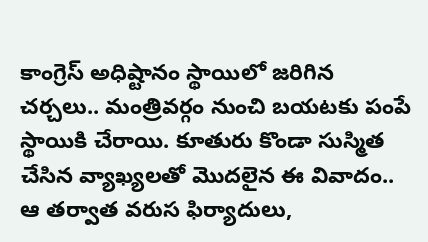కాంగ్రెస్‌ అధిష్టానం స్థాయిలో జరిగిన చర్చలు.. మంత్రివర్గం నుంచి బయటకు పంపే స్థాయికి చేరాయి. కూతురు కొండా సుస్మిత చేసిన వ్యాఖ్యలతో మొదలైన ఈ వివాదం.. ఆ తర్వాత వరుస ఫిర్యాదులు,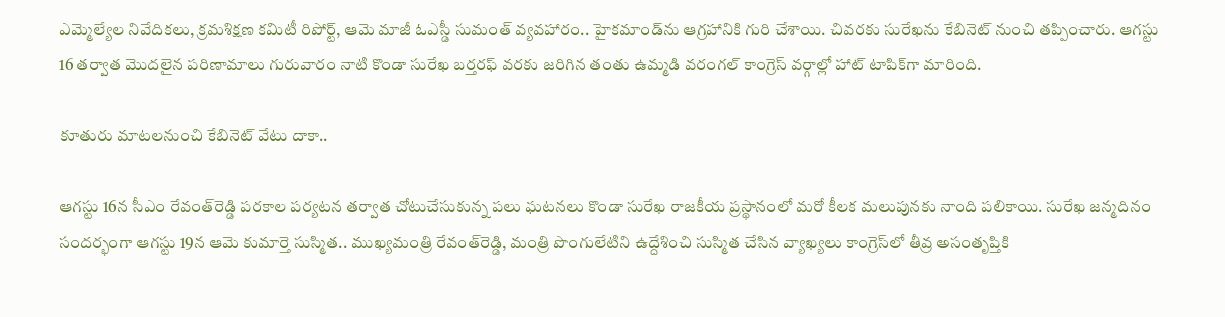ఎమ్మెల్యేల నివేదికలు, క్రమశిక్షణ కమిటీ రిపోర్ట్‌, ఆమె మాజీ ఓఎస్డీ సుమంత్‌ వ్యవహారం.. హైకమాండ్‌ను ఆగ్రహానికి గురి చేశాయి. చివరకు సురేఖను కేబినెట్‌ నుంచి తప్పించారు. ఆగస్టు 16 తర్వాత మొదలైన పరిణామాలు గురువారం నాటి కొండా సురేఖ బర్తరఫ్‌ వరకు జరిగిన తంతు ఉమ్మడి వరంగల్‌ కాంగ్రెస్‌ వర్గాల్లో హాట్‌ టాపిక్‌గా మారింది.

కూతురు మాటలనుంచి కేబినెట్‌ వేటు దాకా..

ఆగస్టు 16న సీఎం రేవంత్‌రెడ్డి పరకాల పర్యటన తర్వాత చోటుచేసుకున్న పలు ఘటనలు కొండా సురేఖ రాజకీయ ప్రస్థానంలో మరో కీలక మలుపునకు నాంది పలికాయి. సురేఖ జన్మదినం సందర్భంగా ఆగస్టు 19న ఆమె కుమార్తె సుస్మిత.. ముఖ్యమంత్రి రేవంత్‌రెడ్డి, మంత్రి పొంగులేటిని ఉద్దేశించి సుస్మిత చేసిన వ్యాఖ్యలు కాంగ్రెస్‌లో తీవ్ర అసంతృప్తికి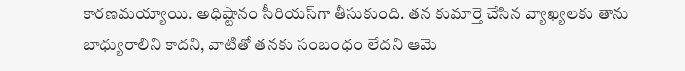కారణమయ్యాయి. అధిష్టానం సీరియస్‌గా తీసుకుంది. తన కుమార్తె చేసిన వ్యాఖ్యలకు తాను బాధ్యురాలిని కాదని, వాటితో తనకు సంబంధం లేదని ఆమె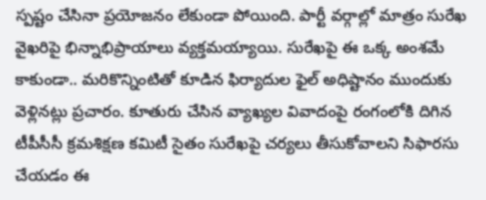స్పష్టం చేసినా ప్రయోజనం లేకుండా పోయింది. పార్టీ వర్గాల్లో మాత్రం సురేఖ వైఖరిపై భిన్నాభిప్రాయాలు వ్యక్తమయ్యాయి. సురేఖపై ఈ ఒక్క అంశమే కాకుండా.. మరికొన్నింటితో కూడిన ఫిర్యాదుల ఫైల్‌ అధిష్టానం ముందుకు వెళ్లినట్లు ప్రచారం. కూతురు చేసిన వ్యాఖ్యల వివాదంపై రంగంలోకి దిగిన టీపీసీసీ క్రమశిక్షణ కమిటీ సైతం సురేఖపై చర్యలు తీసుకోవాలని సిఫారసు చేయడం ఈ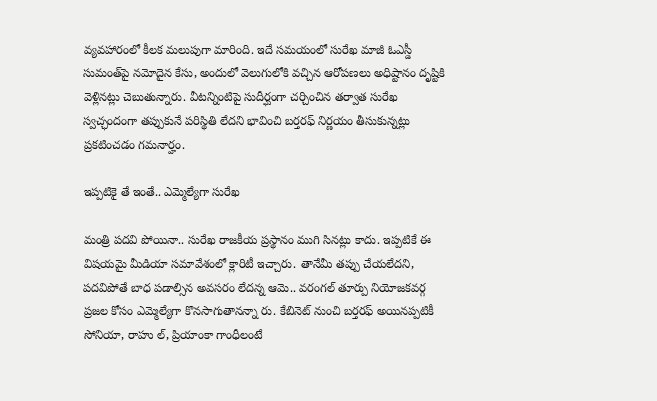వ్యవహారంలో కీలక మలుపుగా మారింది. ఇదే సమయంలో సురేఖ మాజీ ఓఎస్డీ సుమంత్‌పై నమోదైన కేసు, అందులో వెలుగులోకి వచ్చిన ఆరోపణలు అధిష్టానం దృష్టికి వెళ్లినట్లు చెబుతున్నారు. వీటన్నింటిపై సుదీర్ఘంగా చర్చించిన తర్వాత సురేఖ స్వచ్ఛందంగా తప్పుకునే పరిస్థితి లేదని భావించి బర్తరఫ్‌ నిర్ణయం తీసుకున్నట్లు ప్రకటించడం గమనార్హం.

ఇప్పటికై తే ఇంతే.. ఎమ్మెల్యేగా సురేఖ

మంత్రి పదవి పోయినా.. సురేఖ రాజకీయ ప్రస్థానం ముగి సినట్లు కాదు. ఇప్పటికే ఈ విషయమై మీడియా సమావేశంలో క్లారిటీ ఇచ్చారు. తానేమీ తప్పు చేయలేదని, పదవిపోతే బాధ పడాల్సిన అవసరం లేదన్న ఆమె.. వరంగల్‌ తూర్పు నియోజకవర్గ ప్రజల కోసం ఎమ్మెల్యేగా కొనసాగుతానన్నా రు. కేబినెట్‌ నుంచి బర్తరఫ్‌ అయినప్పటికీ సోనియా, రాహు ల్‌, ప్రియాంకా గాంధీలంటే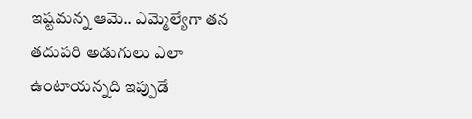ఇష్టమన్న ఆమె.. ఎమ్మెల్యేగా తన తదుపరి అడుగులు ఎలా ఉంటాయన్నది ఇప్పుడే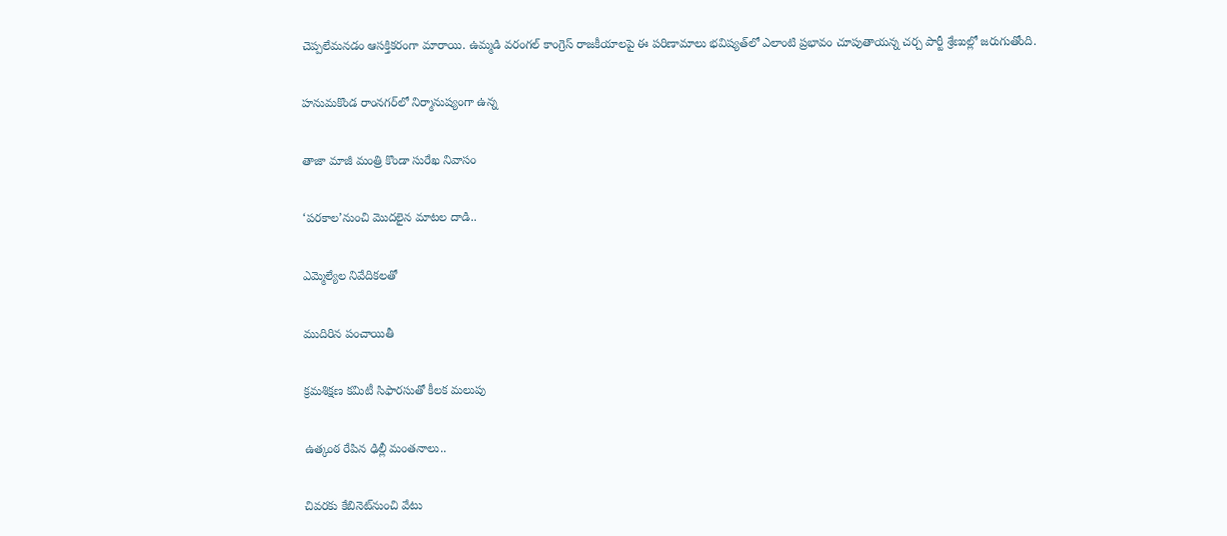చెప్పలేమనడం ఆసక్తికరంగా మారాయి. ఉమ్మడి వరంగల్‌ కాంగ్రెస్‌ రాజకీయాలపై ఈ పరిణామాలు భవిష్యత్‌లో ఎలాంటి ప్రభావం చూపుతాయన్న చర్చ పార్టీ శ్రేణుల్లో జరుగుతోంది.

హనుమకొండ రాంనగర్‌లో నిర్మానుష్యంగా ఉన్న

తాజా మాజీ మంత్రి కొండా సురేఖ నివాసం

‘పరకాల’నుంచి మొదలైన మాటల దాడి..

ఎమ్మెల్యేల నివేదికలతో

ముదిరిన పంచాయితీ

క్రమశిక్షణ కమిటీ సిఫారసుతో కీలక మలుపు

ఉత్కంఠ రేపిన ఢిల్లీ మంతనాలు..

చివరకు కేబినెట్‌నుంచి వేటు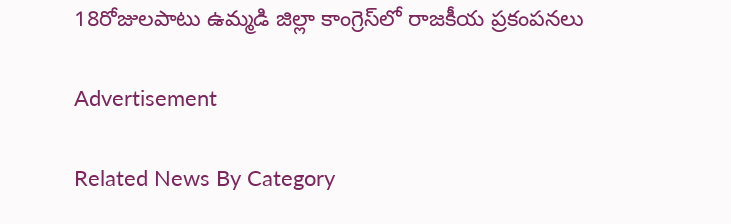18రోజులపాటు ఉమ్మడి జిల్లా కాంగ్రెస్‌లో రాజకీయ ప్రకంపనలు

Advertisement

Related News By Category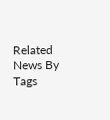Related News By Tags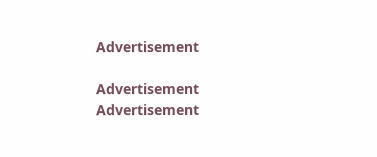Advertisement

Advertisement
Advertisement